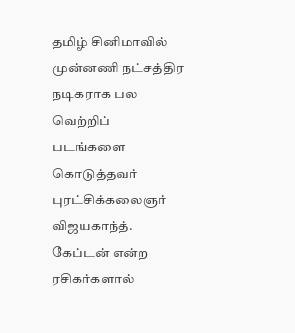தமிழ் சினிமாவில் முன்னணி நட்சத்திர நடிகராக பல வெற்றிப் படங்களை கொடுத்தவர் புரட்சிக்கலைஞர் விஜயகாந்த். கேப்டன் என்ற ரசிகர்களால்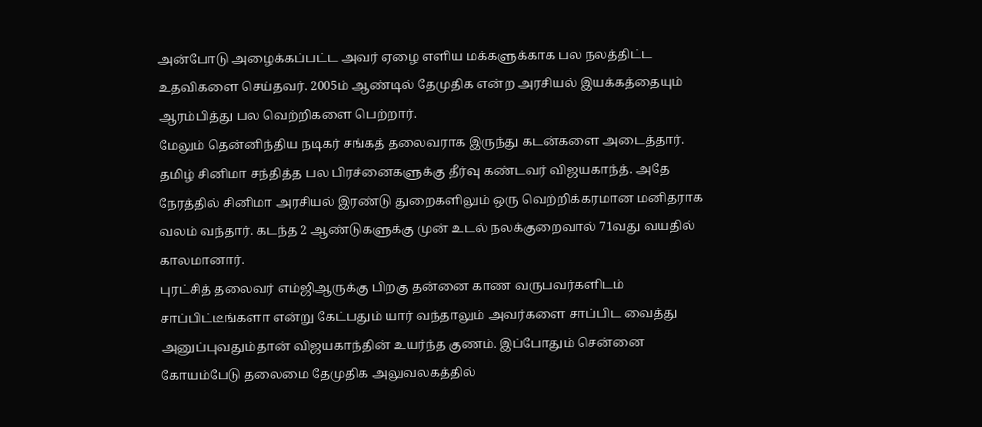அன்போடு அழைக்கப்பட்ட அவர் ஏழை எளிய மக்களுக்காக பல நலத்திட்ட உதவிகளை செய்தவர். 2005ம் ஆண்டில் தேமுதிக என்ற அரசியல் இயக்கத்தையும் ஆரம்பித்து பல வெற்றிகளை பெற்றார்.
மேலும் தென்னிந்திய நடிகர் சங்கத் தலைவராக இருந்து கடன்களை அடைத்தார். தமிழ் சினிமா சந்தித்த பல பிரச்னைகளுக்கு தீர்வு கண்டவர் விஜயகாந்த். அதே நேரத்தில் சினிமா அரசியல் இரண்டு துறைகளிலும் ஒரு வெற்றிக்கரமான மனிதராக வலம் வந்தார். கடந்த 2 ஆண்டுகளுக்கு முன் உடல் நலக்குறைவால் 71வது வயதில் காலமானார்.
புரட்சித் தலைவர் எம்ஜிஆருக்கு பிறகு தன்னை காண வருபவர்களிடம் சாப்பிட்டீங்களா என்று கேட்பதும் யார் வந்தாலும் அவர்களை சாப்பிட வைத்து அனுப்புவதும்தான் விஜயகாந்தின் உயர்ந்த குணம். இப்போதும் சென்னை கோயம்பேடு தலைமை தேமுதிக அலுவலகத்தில்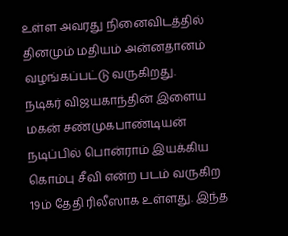உள்ள அவரது நினைவிடத்தில் தினமும் மதியம் அன்னதானம் வழங்கப்பட்டு வருகிறது.
நடிகர் விஜயகாந்தின் இளைய மகன் சண்முகபாண்டியன் நடிப்பில் பொன்ராம் இயக்கிய கொம்பு சீவி என்ற படம் வருகிற 19ம் தேதி ரிலீஸாக உள்ளது. இந்த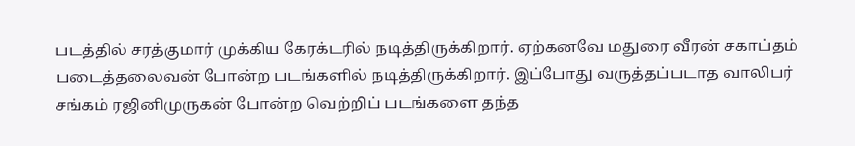படத்தில் சரத்குமார் முக்கிய கேரக்டரில் நடித்திருக்கிறார். ஏற்கனவே மதுரை வீரன் சகாப்தம் படைத்தலைவன் போன்ற படங்களில் நடித்திருக்கிறார். இப்போது வருத்தப்படாத வாலிபர் சங்கம் ரஜினிமுருகன் போன்ற வெற்றிப் படங்களை தந்த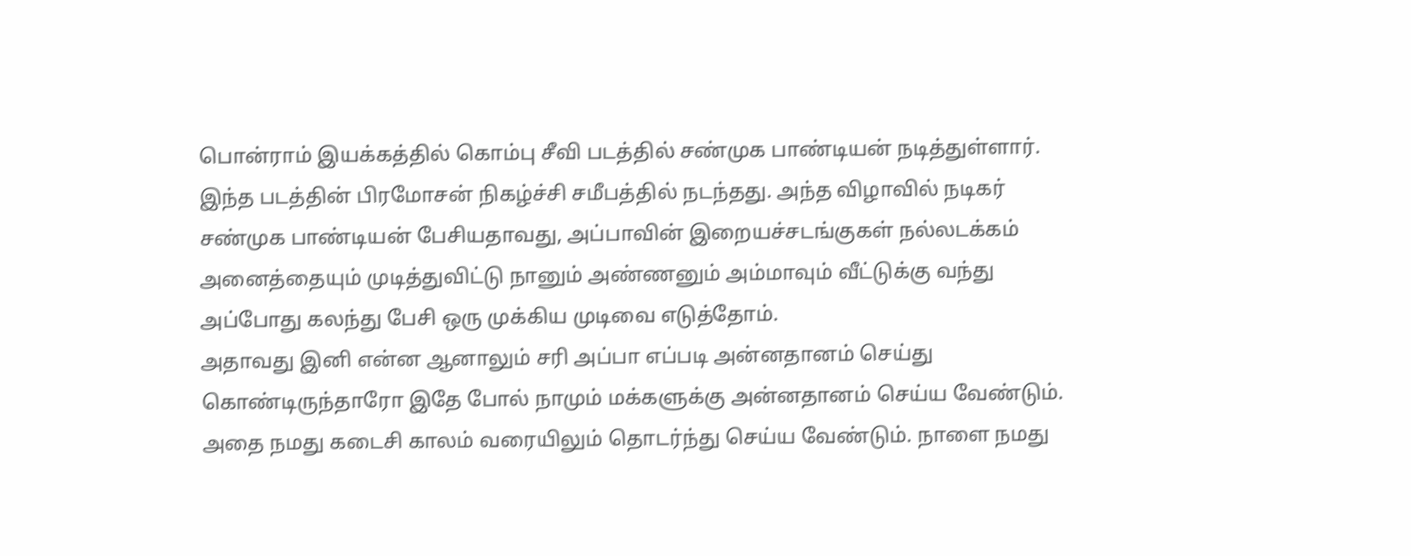பொன்ராம் இயக்கத்தில் கொம்பு சீவி படத்தில் சண்முக பாண்டியன் நடித்துள்ளார்.
இந்த படத்தின் பிரமோசன் நிகழ்ச்சி சமீபத்தில் நடந்தது. அந்த விழாவில் நடிகர் சண்முக பாண்டியன் பேசியதாவது, அப்பாவின் இறையச்சடங்குகள் நல்லடக்கம் அனைத்தையும் முடித்துவிட்டு நானும் அண்ணனும் அம்மாவும் வீட்டுக்கு வந்து அப்போது கலந்து பேசி ஒரு முக்கிய முடிவை எடுத்தோம்.
அதாவது இனி என்ன ஆனாலும் சரி அப்பா எப்படி அன்னதானம் செய்து கொண்டிருந்தாரோ இதே போல் நாமும் மக்களுக்கு அன்னதானம் செய்ய வேண்டும். அதை நமது கடைசி காலம் வரையிலும் தொடர்ந்து செய்ய வேண்டும். நாளை நமது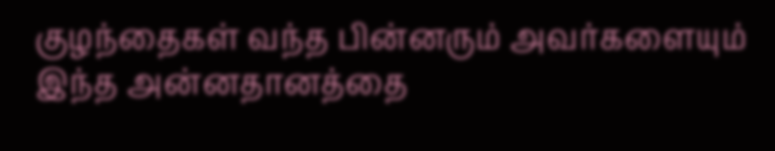குழந்தைகள் வந்த பின்னரும் அவர்களையும் இந்த அன்னதானத்தை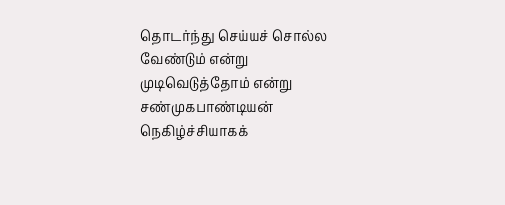தொடர்ந்து செய்யச் சொல்ல வேண்டும் என்று முடிவெடுத்தோம் என்று சண்முகபாண்டியன் நெகிழ்ச்சியாகக்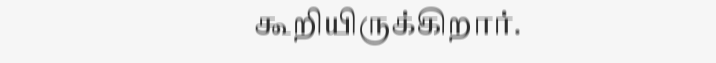கூறியிருக்கிறார்.